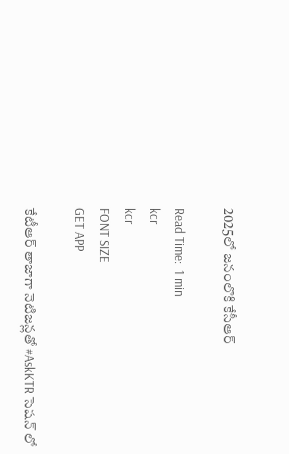2025లో జనంలొకి కేసీఆర్

Read Time:  1 min
kcr
kcr
FONT SIZE
GET APP

కేటీఆర్ తాజాగా నెటిజన్లతో #AskKTR సెషన్ లో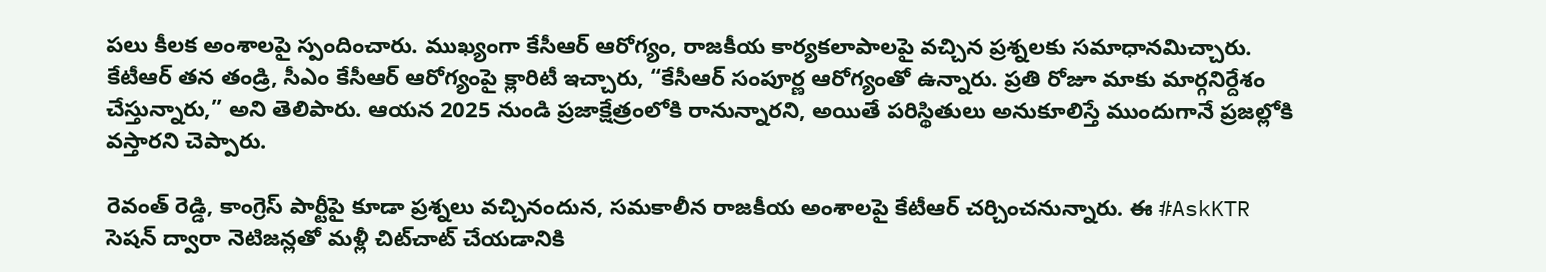పలు కీలక అంశాలపై స్పందించారు. ముఖ్యంగా కేసీఆర్ ఆరోగ్యం, రాజకీయ కార్యకలాపాలపై వచ్చిన ప్రశ్నలకు సమాధానమిచ్చారు. కేటీఆర్ తన తండ్రి, సీఎం కేసీఆర్ ఆరోగ్యంపై క్లారిటీ ఇచ్చారు, “కేసీఆర్ సంపూర్ణ ఆరోగ్యంతో ఉన్నారు. ప్రతి రోజూ మాకు మార్గనిర్దేశం చేస్తున్నారు,” అని తెలిపారు. ఆయన 2025 నుండి ప్రజాక్షేత్రంలోకి రానున్నారని, అయితే పరిస్థితులు అనుకూలిస్తే ముందుగానే ప్రజల్లోకి వస్తారని చెప్పారు.

రెవంత్ రెడ్డి, కాంగ్రెస్ పార్టీపై కూడా ప్రశ్నలు వచ్చినందున, సమకాలీన రాజకీయ అంశాలపై కేటీఆర్ చర్చించనున్నారు. ఈ #AskKTR సెషన్ ద్వారా నెటిజన్లతో మళ్లీ చిట్‌చాట్ చేయడానికి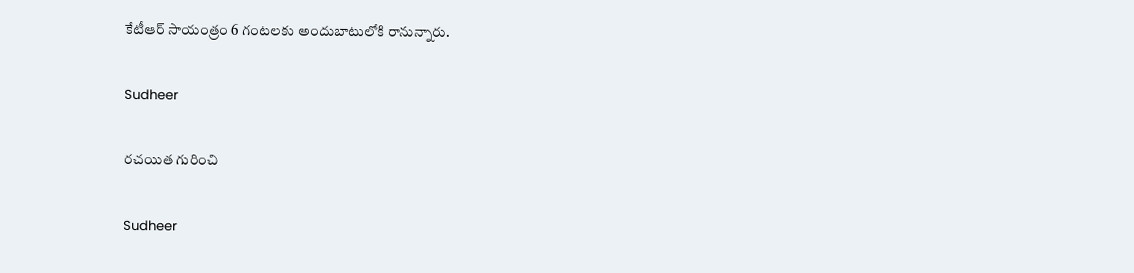కేటీఆర్ సాయంత్రం 6 గంటలకు అందుబాటులోకి రానున్నారు.

Sudheer

రచయిత గురించి

Sudheer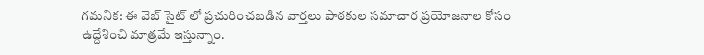గమనిక: ఈ వెబ్ సైట్ లో ప్రచురించబడిన వార్తలు పాఠకుల సమాచార ప్రయోజనాల కోసం ఉద్దేశించి మాత్రమే ఇస్తున్నాం.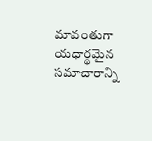మావంతుగా యధార్థమైన సమాచారాన్ని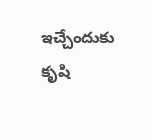ఇచ్చేందుకు కృషి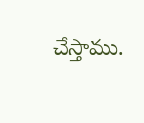చేస్తాము.